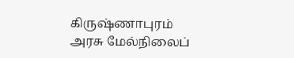கிருஷ்ணாபுரம் அரசு மேல்நிலைப்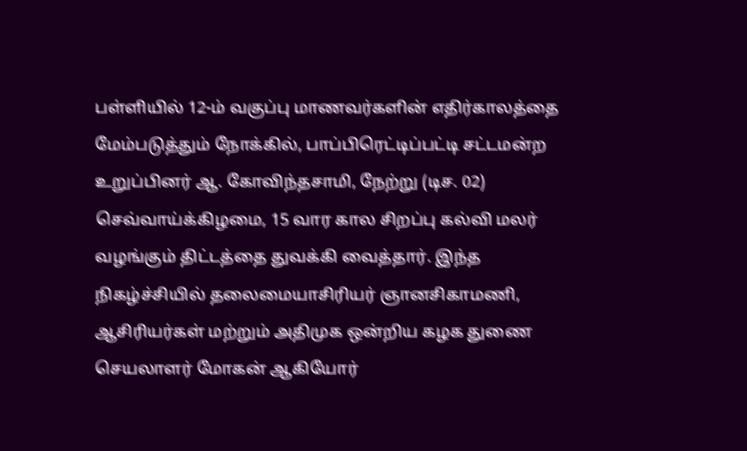பள்ளியில் 12-ம் வகுப்பு மாணவர்களின் எதிர்காலத்தை மேம்படுத்தும் நோக்கில், பாப்பிரெட்டிப்பட்டி சட்டமன்ற உறுப்பினர் ஆ. கோவிந்தசாமி, நேற்று (டிச. 02) செவ்வாய்க்கிழமை, 15 வார கால சிறப்பு கல்வி மலர் வழங்கும் திட்டத்தை துவக்கி வைத்தார். இந்த நிகழ்ச்சியில் தலைமையாசிரியர் ஞானசிகாமணி, ஆசிரியர்கள் மற்றும் அதிமுக ஒன்றிய கழக துணை செயலாளர் மோகன் ஆகியோர்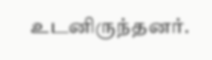உடனிருந்தனர்.